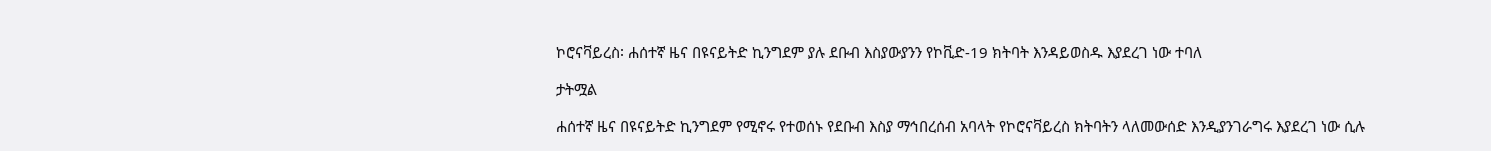ኮሮናቫይረስ፡ ሐሰተኛ ዜና በዩናይትድ ኪንግደም ያሉ ደቡብ እስያውያንን የኮቪድ-19 ክትባት እንዳይወስዱ እያደረገ ነው ተባለ

ታትሟል

ሐሰተኛ ዜና በዩናይትድ ኪንግደም የሚኖሩ የተወሰኑ የደቡብ እስያ ማኅበረሰብ አባላት የኮሮናቫይረስ ክትባትን ላለመውሰድ እንዲያንገራግሩ እያደረገ ነው ሲሉ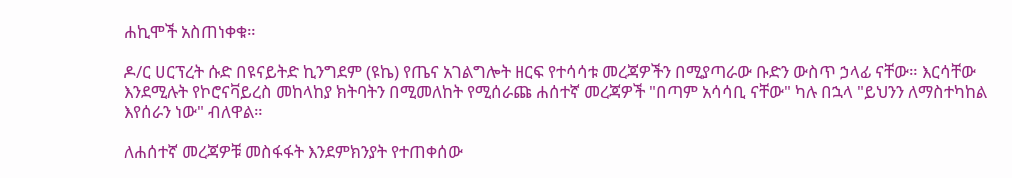ሐኪሞች አስጠነቀቁ።

ዶ/ር ሀርፕረት ሱድ በዩናይትድ ኪንግደም (ዩኬ) የጤና አገልግሎት ዘርፍ የተሳሳቱ መረጃዎችን በሚያጣራው ቡድን ውስጥ ኃላፊ ናቸው። እርሳቸው እንደሚሉት የኮሮናቫይረስ መከላከያ ክትባትን በሚመለከት የሚሰራጩ ሐሰተኛ መረጃዎች "በጣም አሳሳቢ ናቸው" ካሉ በኋላ "ይህንን ለማስተካከል እየሰራን ነው" ብለዋል።

ለሐሰተኛ መረጃዎቹ መስፋፋት እንደምክንያት የተጠቀሰው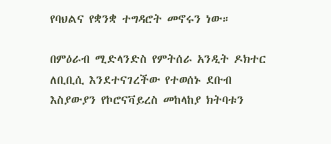የባህልና የቋንቋ ተግዳሮት መኖሩን ነው።

በምዕራብ ሚድላንድስ የምትሰራ አንዲት ዶክተር ለቢቢሲ እንደተናገረችው የተወሰኑ ደቡብ እስያውያን የኮሮናቫይረስ መከላከያ ክትባቱን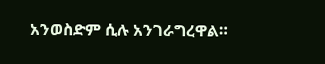አንወስድም ሲሉ አንገራግረዋል።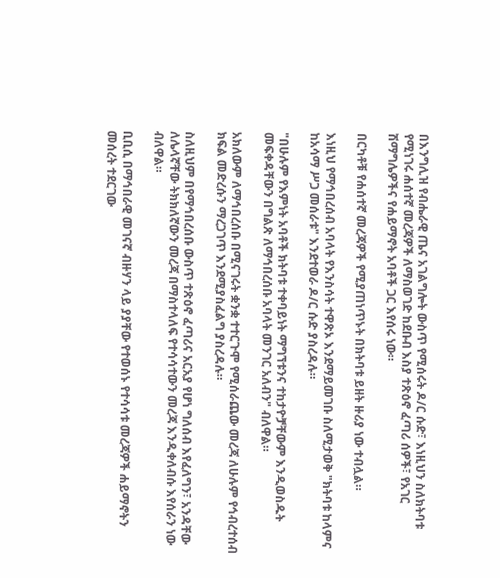በእንግሊዝ የብሔራዊ ጤና አገልግሎት ውስጥ የሚሰሩት ዶ/ር ሱድ፣ እነዚህን ስለክትባቱ የሚነገሩ ሐሰተኛ መረጃዎች ለማስወገድ ከደቡብ እስያ ተጽዕኖ ፈጣሪ ሰዎች፣ የአገር ሽማግሌዎችና የሐይማኖት አባቶች ጋር እየሰሩ ነው።

በርካቶቹ የሐሰተኛ መረጃዎች የሚያጠነጥኑት በክትባቱ ይዘት ዙሪያ ነው ተብሏል።

እነዚህ የማኅበረሰብ አባላት የእንስሳት ተዋጽኦ እንደማይመገቡ ስለሚታወቅ "ክትባቱ ከላምና ከአሳማ ሥጋ መሰራቱ" እንደተወራ ዶ/ር ሱድ ያስረዳሉ።

"በሁሉም የእምነት አባቶች ክትባቱ ተቀባይነት ማግኘቱንና ተከታዮቻቸውም እንዲወስዱት መፍቀዳቸውን በግልጽ ለማኅበረሰቡ አባላት መንገር አለብን" ብለዋል።

አክለውም ለማኅበረሰቡ በሚናገሩት ቋንቋ ተተርጉሞ የሚሰራጨው መረጃ ለሁሉም የኅብረተሰብ ክፍል መድረሱን ማረጋገጥ እንደሚያስፈልግ ያስረዳሉ።

ስለዚህም በየማኅበረሰቡ ውስጥ ተጽዕኖ ፈጣሪና አርአያ የሆነ ግለሰብ እየፈለግን፣ አንዳቸው ለሌላኛቸው ትክክለኛውን መረጃ በማስተላለፍ የተሳሳተውን መረጃ እንዲቀለብሱ እየሰራን ነው ብለዋል።

ቢቢሲ በማኅበራዊ መገናኛ ብዙሃን ላይ ያያቸው የተወሰኑ የተሳሳቱ መረጃዎች ሐይማኖትን መሰረት ተደርገው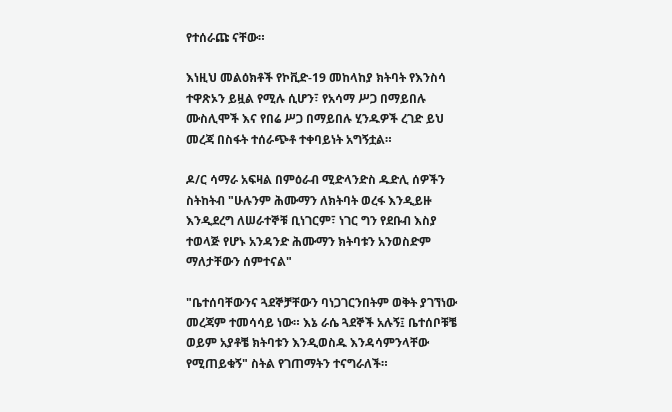የተሰራጩ ናቸው።

እነዚህ መልዕክቶች የኮቪድ-19 መከላከያ ክትባት የእንስሳ ተዋጽኦን ይዟል የሚሉ ሲሆን፣ የአሳማ ሥጋ በማይበሉ ሙስሊሞች እና የበሬ ሥጋ በማይበሉ ሂንዱዎች ረገድ ይህ መረጃ በስፋት ተሰራጭቶ ተቀባይነት አግኝቷል።

ዶ/ር ሳማራ አፍዛል በምዕራብ ሚድላንድስ ዱድሊ ሰዎችን ስትከትብ "ሁሉንም ሕሙማን ለክትባት ወረፋ እንዲይዙ እንዲደረግ ለሠራተኞቹ ቢነገርም፣ ነገር ግን የደቡብ እስያ ተወላጅ የሆኑ አንዳንድ ሕሙማን ክትባቱን አንወስድም ማለታቸውን ሰምተናል"

"ቤተሰባቸውንና ጓደኞቻቸውን ባነጋገርንበትም ወቅት ያገኘነው መረጃም ተመሳሳይ ነው። እኔ ራሴ ጓደኞች አሉኝ፤ ቤተሰቦቹቼ ወይም አያቶቼ ክትባቱን እንዲወስዱ እንዳሳምንላቸው የሚጠይቁኝ" ስትል የገጠማትን ተናግራለች።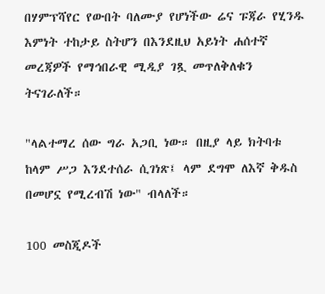በሃምፕሻየር የውበት ባለሙያ የሆነችው ሬና ፑጃራ የሂንዱ እምነት ተከታይ ስትሆን በእንደዚህ አይነት ሐሰተኛ መረጃዎች የማኅበራዊ ሚዲያ ገጿ መጥለቅለቁን ትናገራለች።

"ላልተማረ ሰው ግራ አጋቢ ነው። በዚያ ላይ ክትባቱ ከላም ሥጋ እንደተሰራ ሲገነጽ፤ ላም ደግሞ ለእኛ ቅዱስ በመሆኗ የሚረብሽ ነው" ብላለች።

100 መስጂዶች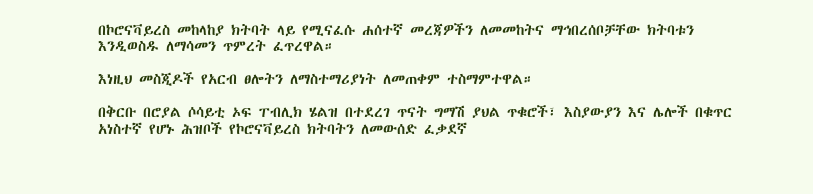በኮሮናቫይረስ መከላከያ ክትባት ላይ የሚናፈሱ ሐሰተኛ መረጃዎችን ለመመከትና ማኅበረሰቦቻቸው ክትባቱን እንዲወስዱ ለማሳመን ጥምረት ፈጥረዋል።

እነዚህ መስጂዶች የአርብ ፀሎትን ለማስተማሪያነት ለመጠቀም ተስማምተዋል።

በቅርቡ በሮያል ሶሳይቲ ኦፍ ፐብሊክ ሄልዝ በተደረገ ጥናት ግማሽ ያህል ጥቁሮች፣ እስያውያን እና ሌሎች በቁጥር አነስተኛ የሆኑ ሕዝቦች የኮሮናቫይረስ ክትባትን ለመውሰድ ፈቃደኛ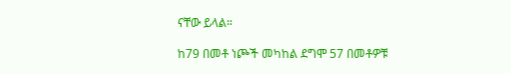ናቸው ይላል።

ከ79 በመቶ ነጮች መካከል ደግሞ 57 በመቶዎቹ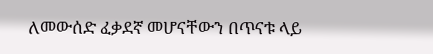ለመውሰድ ፈቃደኛ መሆናቸውን በጥናቱ ላይ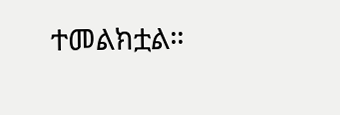ተመልክቷል።